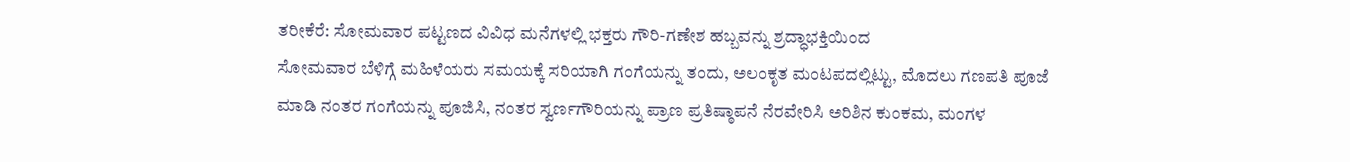ತರೀಕೆರೆ: ಸೋಮವಾರ ಪಟ್ಟಣದ ವಿವಿಧ ಮನೆಗಳಲ್ಲಿ ಭಕ್ತರು ಗೌರಿ-ಗಣೇಶ ಹಬ್ಬವನ್ನು ಶ್ರದ್ಧಾಭಕ್ತಿಯಿಂದ
ಸೋಮವಾರ ಬೆಳಿಗ್ಗೆ ಮಹಿಳೆಯರು ಸಮಯಕ್ಕೆ ಸರಿಯಾಗಿ ಗಂಗೆಯನ್ನು ತಂದು, ಅಲಂಕೃತ ಮಂಟಪದಲ್ಲಿಟ್ಟು, ಮೊದಲು ಗಣಪತಿ ಪೂಜೆ ಮಾಡಿ ನಂತರ ಗಂಗೆಯನ್ನು ಪೂಜಿಸಿ, ನಂತರ ಸ್ವರ್ಣಗೌರಿಯನ್ನು ಪ್ರಾಣ ಪ್ರತಿಷ್ಠಾಪನೆ ನೆರವೇರಿಸಿ ಅರಿಶಿನ ಕುಂಕಮ, ಮಂಗಳ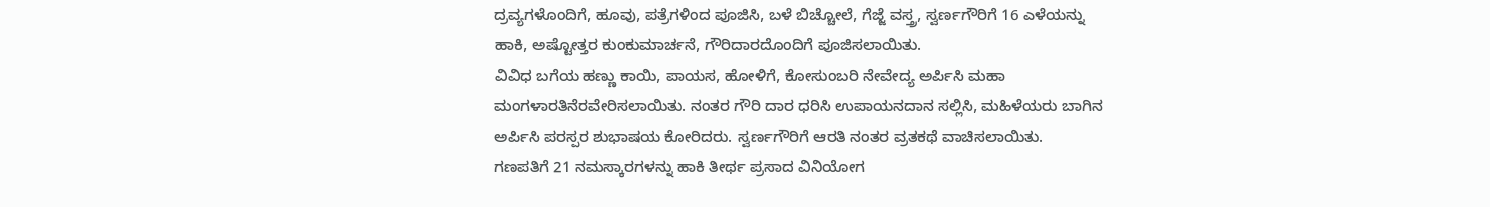ದ್ರವ್ಯಗಳೊಂದಿಗೆ, ಹೂವು, ಪತ್ರೆಗಳಿಂದ ಪೂಜಿಸಿ, ಬಳೆ ಬಿಚ್ಚೋಲೆ, ಗೆಜ್ಜೆ ವಸ್ತ್ರ, ಸ್ವರ್ಣಗೌರಿಗೆ 16 ಎಳೆಯನ್ನು ಹಾಕಿ, ಅಷ್ಟೋತ್ತರ ಕುಂಕುಮಾರ್ಚನೆ, ಗೌರಿದಾರದೊಂದಿಗೆ ಪೂಜಿಸಲಾಯಿತು.
ವಿವಿಧ ಬಗೆಯ ಹಣ್ಣು ಕಾಯಿ, ಪಾಯಸ, ಹೋಳಿಗೆ, ಕೋಸುಂಬರಿ ನೇವೇದ್ಯ ಅರ್ಪಿಸಿ ಮಹಾ ಮಂಗಳಾರತಿನೆರವೇರಿಸಲಾಯಿತು. ನಂತರ ಗೌರಿ ದಾರ ಧರಿಸಿ ಉಪಾಯನದಾನ ಸಲ್ಲಿಸಿ, ಮಹಿಳೆಯರು ಬಾಗಿನ ಅರ್ಪಿಸಿ ಪರಸ್ಪರ ಶುಭಾಷಯ ಕೋರಿದರು. ಸ್ವರ್ಣಗೌರಿಗೆ ಆರತಿ ನಂತರ ವ್ರತಕಥೆ ವಾಚಿಸಲಾಯಿತು.
ಗಣಪತಿಗೆ 21 ನಮಸ್ಕಾರಗಳನ್ನು ಹಾಕಿ ತೀರ್ಥ ಪ್ರಸಾದ ವಿನಿಯೋಗ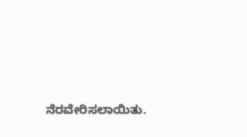ನೆರವೇರಿಸಲಾಯಿತು.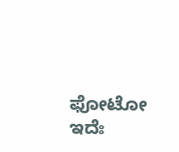ಫೋಟೋ ಇದೆಃ